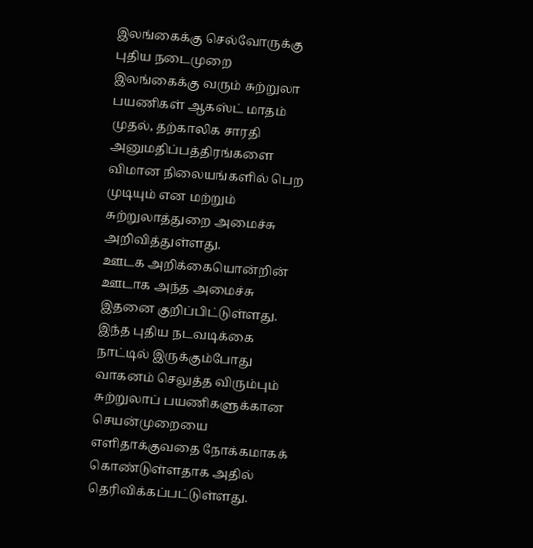இலங்கைக்கு செல்வோருக்கு புதிய நடைமுறை
இலங்கைக்கு வரும் சுற்றுலா பயணிகள் ஆகஸ்ட் மாதம் முதல், தற்காலிக சாரதி அனுமதிப்பத்திரங்களை விமான நிலையங்களில் பெற முடியும் என மற்றும் சுற்றுலாத்துறை அமைச்சு அறிவித்துள்ளது.
ஊடக அறிக்கையொன்றின் ஊடாக அந்த அமைச்சு இதனை குறிப்பிட்டுள்ளது.
இந்த புதிய நடவடிக்கை நாட்டில் இருக்கும்போது வாகனம் செலுத்த விரும்பும் சுற்றுலாப் பயணிகளுக்கான செயன்முறையை எளிதாக்குவதை நோக்கமாகக் கொண்டுள்ளதாக அதில் தெரிவிக்கப்பட்டுள்ளது.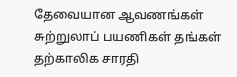தேவையான ஆவணங்கள்
சுற்றுலாப் பயணிகள் தங்கள் தற்காலிக சாரதி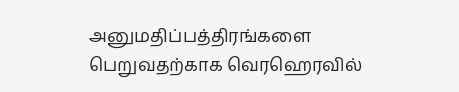அனுமதிப்பத்திரங்களை பெறுவதற்காக வெரஹெரவில்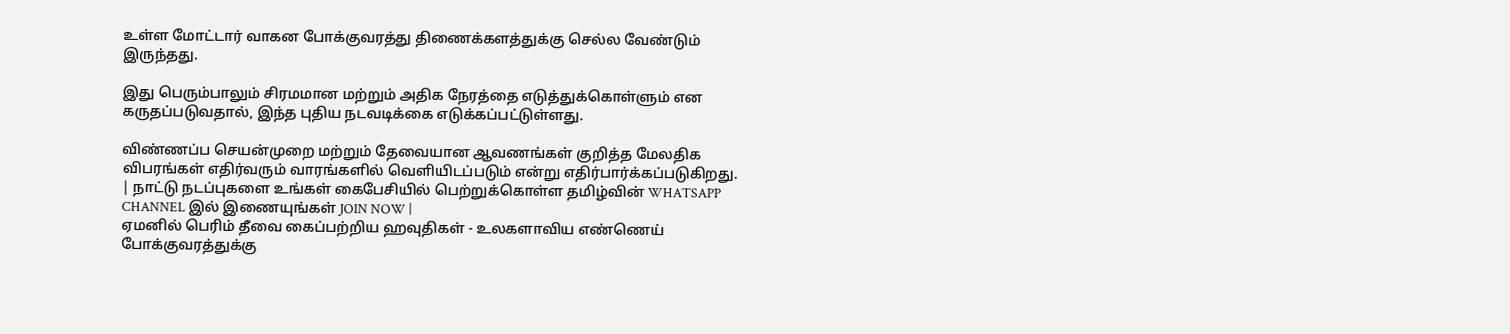உள்ள மோட்டார் வாகன போக்குவரத்து திணைக்களத்துக்கு செல்ல வேண்டும் இருந்தது.

இது பெரும்பாலும் சிரமமான மற்றும் அதிக நேரத்தை எடுத்துக்கொள்ளும் என கருதப்படுவதால், இந்த புதிய நடவடிக்கை எடுக்கப்பட்டுள்ளது.

விண்ணப்ப செயன்முறை மற்றும் தேவையான ஆவணங்கள் குறித்த மேலதிக விபரங்கள் எதிர்வரும் வாரங்களில் வெளியிடப்படும் என்று எதிர்பார்க்கப்படுகிறது.
| நாட்டு நடப்புகளை உங்கள் கைபேசியில் பெற்றுக்கொள்ள தமிழ்வின் WHATSAPP CHANNEL இல் இணையுங்கள் JOIN NOW |
ஏமனில் பெரிம் தீவை கைப்பற்றிய ஹவுதிகள் - உலகளாவிய எண்ணெய் போக்குவரத்துக்கு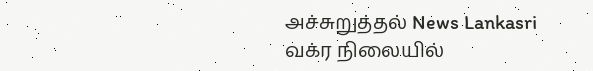அச்சுறுத்தல் News Lankasri
வக்ர நிலையில்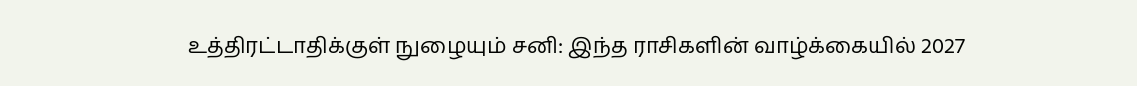உத்திரட்டாதிக்குள் நுழையும் சனி: இந்த ராசிகளின் வாழ்க்கையில் 2027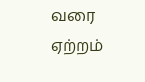வரை ஏற்றம்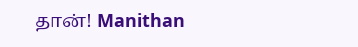தான்! Manithan